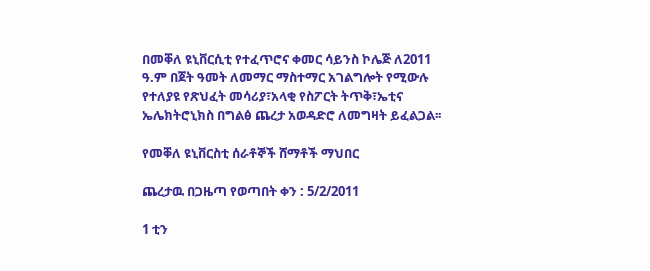በመቐለ ዩኒቨርሲቲ የተፈጥሮና ቀመር ሳይንስ ኮሌጅ ለ2011 ዓ.ም በጀት ዓመት ለመማር ማስተማር አገልግሎት የሚውሉ የተለያዩ የጽህፈት መሳሪያ፣አላቂ የስፖርት ትጥቅ፣ኤቲና ኤሌክትሮኒክስ በግልፅ ጨረታ አወዳድሮ ለመግዛት ይፈልጋል፡፡

የመቐለ ዩኒቨርስቲ ሰራቶኞች ሸማቶች ማህበር

ጨረታዉ በጋዜጣ የወጣበት ቀን : 5/2/2011

1 ቲን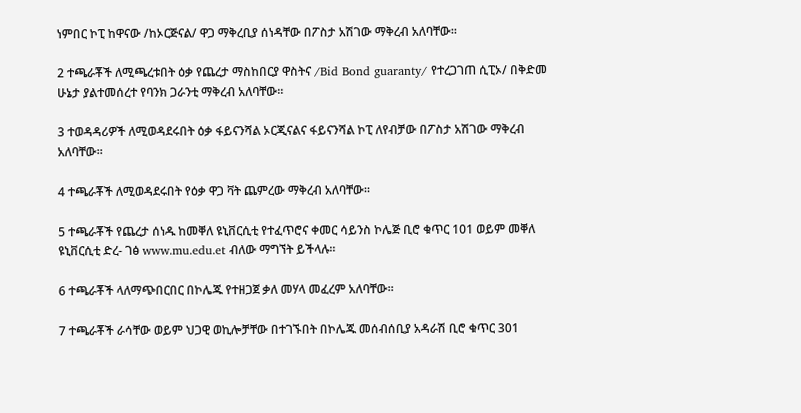ነምበር ኮፒ ከዋናው /ከኦርጅናል/ ዋጋ ማቅረቢያ ሰነዳቸው በፖስታ አሽገው ማቅረብ አለባቸው።

2 ተጫራቾች ለሚጫረቱበት ዕቃ የጨረታ ማስከበርያ ዋስትና /Bid Bond guaranty/ የተረጋገጠ ሲፒኦ/ በቅድመ ሁኔታ ያልተመሰረተ የባንክ ጋራንቲ ማቅረብ አለባቸው።

3 ተወዳዳሪዎች ለሚወዳደሩበት ዕቃ ፋይናንሻል ኦርጂናልና ፋይናንሻል ኮፒ ለየብቻው በፖስታ አሽገው ማቅረብ አለባቸው።

4 ተጫራቾች ለሚወዳደሩበት የዕቃ ዋጋ ቫት ጨምረው ማቅረብ አለባቸው።

5 ተጫራቾች የጨረታ ሰነዱ ከመቐለ ዩኒቨርሲቲ የተፈጥሮና ቀመር ሳይንስ ኮሌጅ ቢሮ ቁጥር 101 ወይም መቐለ ዩኒቨርሲቲ ድረ- ገፅ www.mu.edu.et ብለው ማግኘት ይችላሉ፡፡

6 ተጫራቾች ላለማጭበርበር በኮሌጁ የተዘጋጀ ቃለ መሃላ መፈረም አለባቸው።

7 ተጫራቾች ራሳቸው ወይም ህጋዊ ወኪሎቻቸው በተገኙበት በኮሌጁ መሰብሰቢያ አዳራሽ ቢሮ ቁጥር 301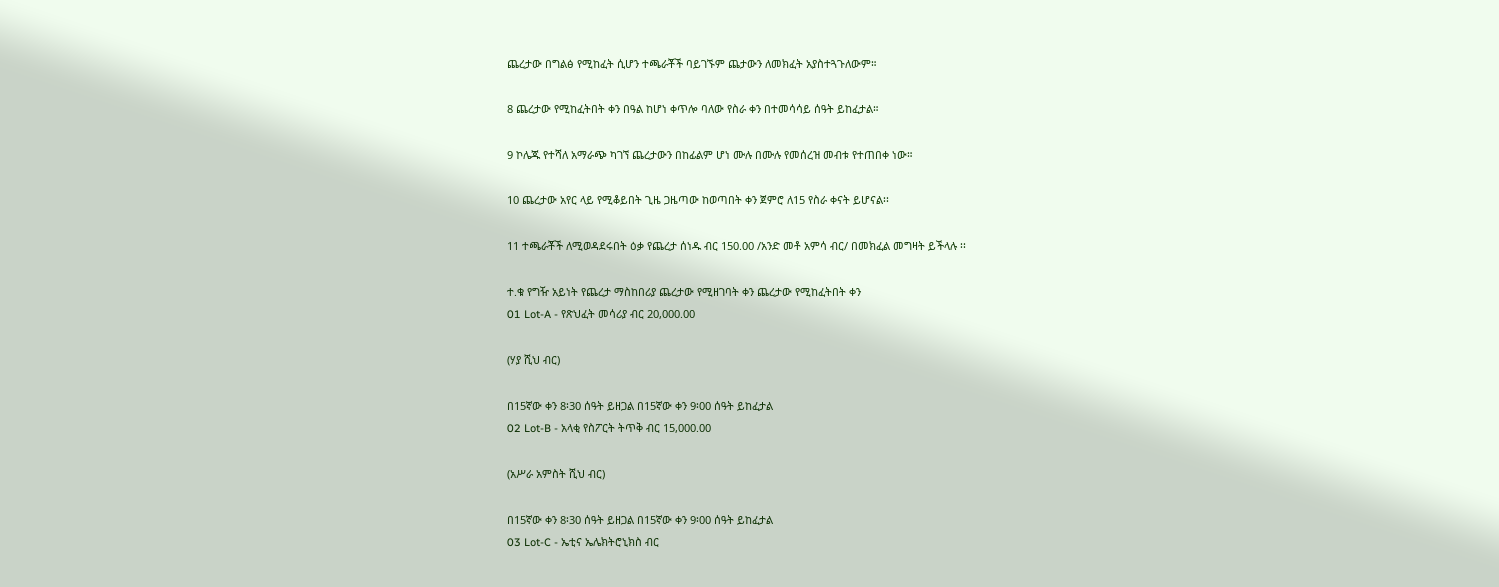ጨረታው በግልፅ የሚከፈት ሲሆን ተጫራቾች ባይገኙም ጨታውን ለመክፈት አያስተጓጉለውም።

8 ጨረታው የሚከፈትበት ቀን በዓል ከሆነ ቀጥሎ ባለው የስራ ቀን በተመሳሳይ ሰዓት ይከፈታል።

9 ኮሌጁ የተሻለ አማራጭ ካገኘ ጨረታውን በከፊልም ሆነ ሙሉ በሙሉ የመሰረዝ መብቱ የተጠበቀ ነው።

10 ጨረታው አየር ላይ የሚቆይበት ጊዜ ጋዜጣው ከወጣበት ቀን ጀምሮ ለ15 የስራ ቀናት ይሆናል፡፡

11 ተጫራቾች ለሚወዳደሩበት ዕቃ የጨረታ ሰነዱ ብር 150.00 /አንድ መቶ አምሳ ብር/ በመክፈል መግዛት ይችላሉ ፡፡

ተ.ቁ የግዥ አይነት የጨረታ ማስከበሪያ ጨረታው የሚዘገባት ቀን ጨረታው የሚከፈትበት ቀን
01 Lot-A - የጽህፈት መሳሪያ ብር 20,000.00

(ሃያ ሺህ ብር)

በ15ኛው ቀን 8፡30 ሰዓት ይዘጋል በ15ኛው ቀን 9፡00 ሰዓት ይከፈታል
02 Lot-B - አላቂ የስፖርት ትጥቅ ብር 15,000.00

(አሥራ አምስት ሺህ ብር)

በ15ኛው ቀን 8፡30 ሰዓት ይዘጋል በ15ኛው ቀን 9፡00 ሰዓት ይከፈታል
03 Lot-C - ኤቲና ኤሌክትሮኒክስ ብር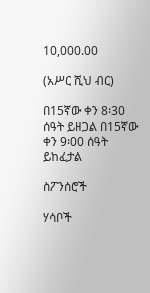10,000.00

(አሥር ሺህ ብር)

በ15ኛው ቀን 8፡30 ሰዓት ይዘጋል በ15ኛው ቀን 9፡00 ሰዓት ይከፈታል

ስፖንሰሮች

ሃሳቦች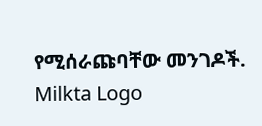የሚሰራጩባቸው መንገዶች.
Milkta Logo